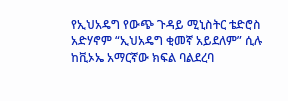የኢህአዴግ የውጭ ጉዳይ ሚኒስትር ቴድሮስ አድሃኖም “ኢህአዴግ ቂመኛ አይደለም” ሲሉ ከቪኦኤ አማርኛው ክፍል ባልደረባ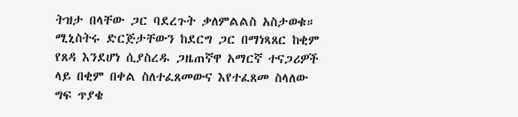ትዝታ በላቸው ጋር ባደረጉት ቃለምልልስ አስታወቁ። ሚኒስትሩ ድርጅታቸውን ከደርግ ጋር በማነጻጸር ከቂም የጸዳ እንደሆነ ሲያስረዱ ጋዜጠኛዋ አማርኛ ተናጋሪዎች ላይ በቂም በቀል ስለተፈጸመውና እየተፈጸመ ስላለው ግፍ ጥያቄ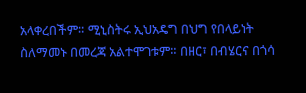አላቀረበችም። ሚኒስትሩ ኢህአዴግ በህግ የበላይነት ስለማመኑ በመረጃ አልተሞገቱም። በዘር፣ በብሄርና በጎሳ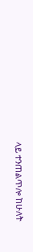ላይ ተንጠልጥሎ ከሁለት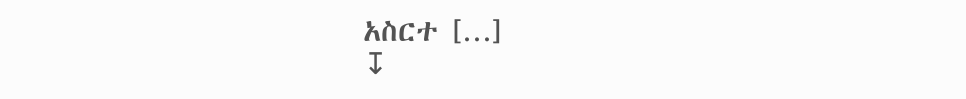አስርተ […]
↧